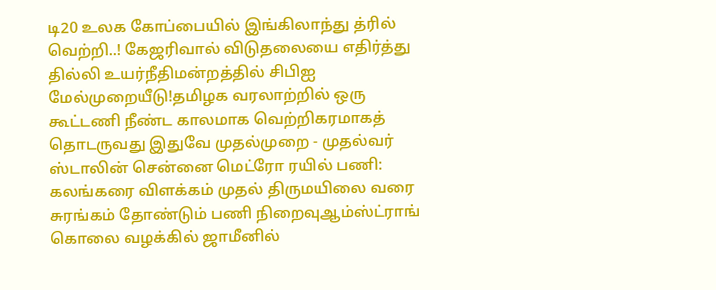டி20 உலக கோப்பையில் இங்கிலாந்து த்ரில் வெற்றி..! கேஜரிவால் விடுதலையை எதிர்த்து தில்லி உயர்நீதிமன்றத்தில் சிபிஐ மேல்முறையீடு!தமிழக வரலாற்றில் ஒரு கூட்டணி நீண்ட காலமாக வெற்றிகரமாகத் தொடருவது இதுவே முதல்முறை - முதல்வர் ஸ்டாலின் சென்னை மெட்ரோ ரயில் பணி: கலங்கரை விளக்கம் முதல் திருமயிலை வரை சுரங்கம் தோண்டும் பணி நிறைவுஆம்ஸ்ட்ராங் கொலை வழக்கில் ஜாமீனில்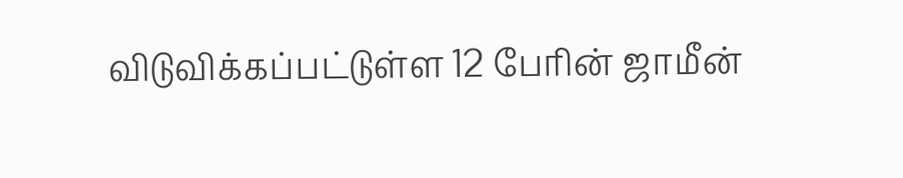விடுவிக்கப்பட்டுள்ள 12 பேரின் ஜாமீன்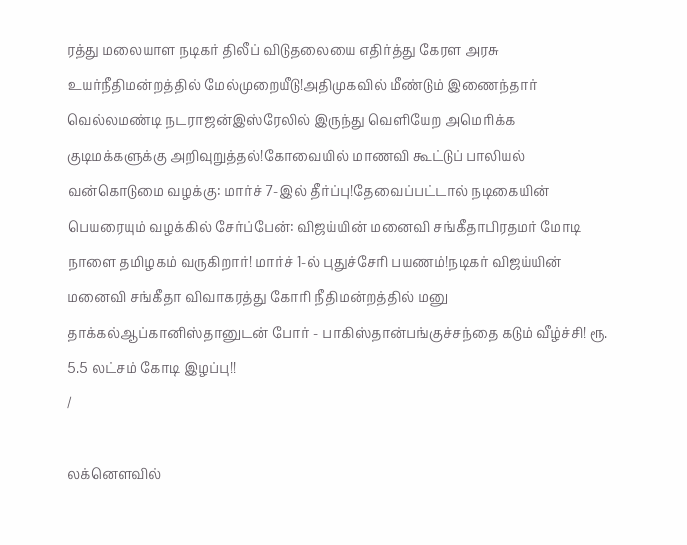ரத்து மலையாள நடிகர் திலீப் விடுதலையை எதிர்த்து கேரள அரசு உயர்நீதிமன்றத்தில் மேல்முறையீடு!அதிமுகவில் மீண்டும் இணைந்தார் வெல்லமண்டி நடராஜன்இஸ்ரேலில் இருந்து வெளியேற அமெரிக்க குடிமக்களுக்கு அறிவுறுத்தல்!கோவையில் மாணவி கூட்டுப் பாலியல் வன்கொடுமை வழக்கு: மார்ச் 7-இல் தீர்ப்பு!தேவைப்பட்டால் நடிகையின் பெயரையும் வழக்கில் சேர்ப்பேன்: விஜய்யின் மனைவி சங்கீதாபிரதமர் மோடி நாளை தமிழகம் வருகிறார்! மார்ச் 1-ல் புதுச்சேரி பயணம்!நடிகர் விஜய்யின் மனைவி சங்கீதா விவாகரத்து கோரி நீதிமன்றத்தில் மனு தாக்கல்ஆப்கானிஸ்தானுடன் போர் - பாகிஸ்தான்பங்குச்சந்தை கடும் வீழ்ச்சி! ரூ. 5.5 லட்சம் கோடி இழப்பு!!
/

லக்னௌவில்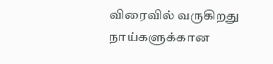விரைவில் வருகிறது நாய்களுக்கான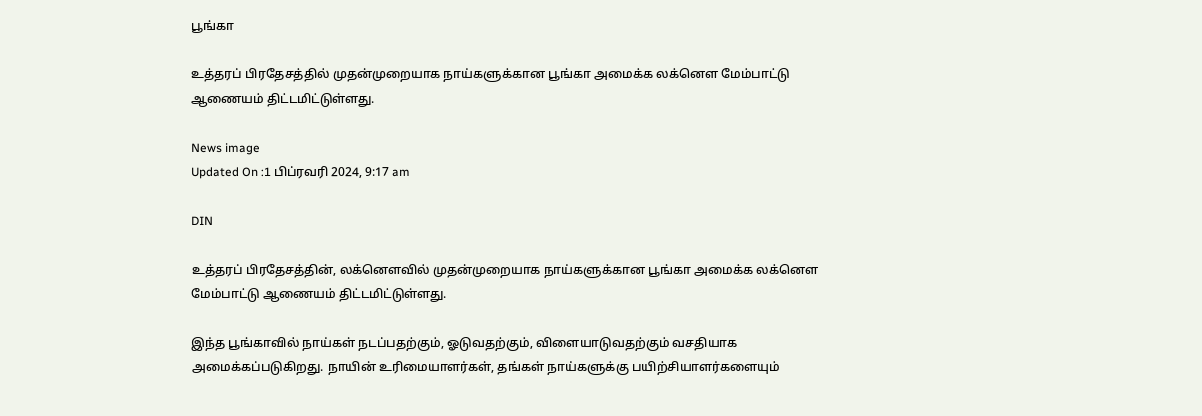பூங்கா

உத்தரப் பிரதேசத்தில் முதன்முறையாக நாய்களுக்கான பூங்கா அமைக்க லக்னௌ மேம்பாட்டு ஆணையம் திட்டமிட்டுள்ளது.

News image
Updated On :1 பிப்ரவரி 2024, 9:17 am

DIN

உத்தரப் பிரதேசத்தின், லக்னௌவில் முதன்முறையாக நாய்களுக்கான பூங்கா அமைக்க லக்னௌ மேம்பாட்டு ஆணையம் திட்டமிட்டுள்ளது.

இந்த பூங்காவில் நாய்கள் நடப்பதற்கும், ஓடுவதற்கும், விளையாடுவதற்கும் வசதியாக அமைக்கப்படுகிறது. நாயின் உரிமையாளர்கள், தங்கள் நாய்களுக்கு பயிற்சியாளர்களையும்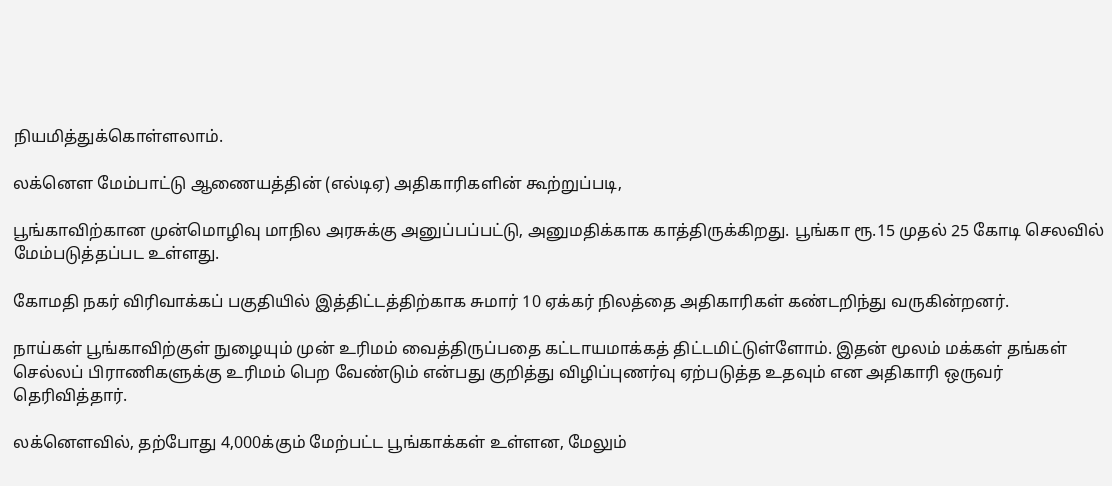நியமித்துக்கொள்ளலாம்.

லக்னௌ மேம்பாட்டு ஆணையத்தின் (எல்டிஏ) அதிகாரிகளின் கூற்றுப்படி,

பூங்காவிற்கான முன்மொழிவு மாநில அரசுக்கு அனுப்பப்பட்டு, அனுமதிக்காக காத்திருக்கிறது. பூங்கா ரூ.15 முதல் 25 கோடி செலவில் மேம்படுத்தப்பட உள்ளது.

கோமதி நகர் விரிவாக்கப் பகுதியில் இத்திட்டத்திற்காக சுமார் 10 ஏக்கர் நிலத்தை அதிகாரிகள் கண்டறிந்து வருகின்றனர்.

நாய்கள் பூங்காவிற்குள் நுழையும் முன் உரிமம் வைத்திருப்பதை கட்டாயமாக்கத் திட்டமிட்டுள்ளோம். இதன் மூலம் மக்கள் தங்கள் செல்லப் பிராணிகளுக்கு உரிமம் பெற வேண்டும் என்பது குறித்து விழிப்புணர்வு ஏற்படுத்த உதவும் என அதிகாரி ஒருவர் தெரிவித்தார்.

லக்னெளவில், தற்போது 4,000க்கும் மேற்பட்ட பூங்காக்கள் உள்ளன, மேலும்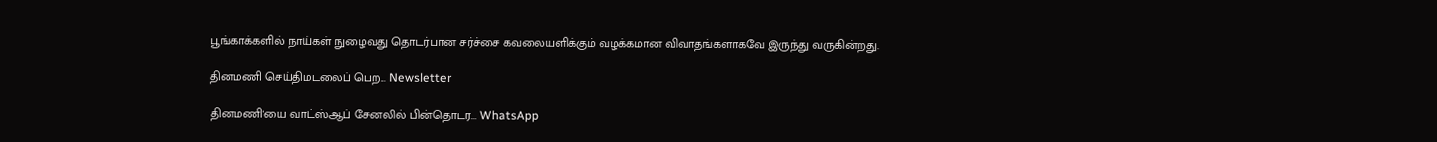பூங்காக்களில் நாய்கள் நுழைவது தொடர்பான சர்ச்சை கவலையளிக்கும் வழக்கமான விவாதங்களாகவே இருந்து வருகின்றது.

தினமணி செய்திமடலைப் பெற... Newsletter

தினமணி'யை வாட்ஸ்ஆப் சேனலில் பின்தொடர... WhatsApp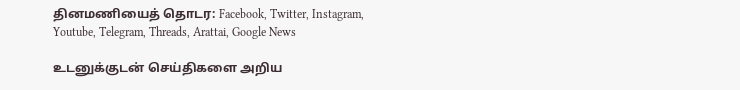தினமணியைத் தொடர: Facebook, Twitter, Instagram, Youtube, Telegram, Threads, Arattai, Google News

உடனுக்குடன் செய்திகளை அறிய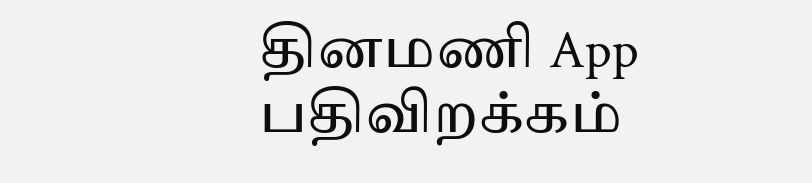தினமணி App பதிவிறக்கம்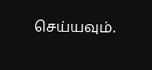செய்யவும்.